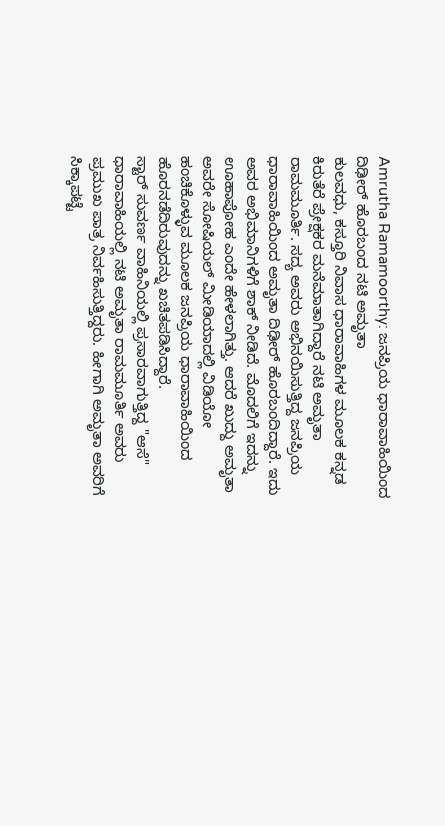Amrutha Ramamoorthy: ಜನಪ್ರಿಯ ಧಾರಾವಾಹಿಯಿಂದ ದಿಢೀರ್ ಹೊರಬಂದ ನಟಿ ಅಮೃತಾ
ಕುಲವಧು, ಕಸ್ತೂರಿ ನಿವಾಸ ಧಾರಾವಾಹಿಗಳ ಮೂಲಕ ಕನ್ನಡ ಕಿರುತೆರೆ ಪ್ರೇಕ್ಷಕರ ಮನೆಮಾತಾಗಿದ್ದಾರೆ ನಟಿ ಅಮೃತಾ ರಾಮಮೂರ್ತಿ. ಸದ್ಯ ಅವರು ಅಭಿನಯಿಸುತ್ತಿದ್ದ ಜನಪ್ರಿಯ ಧಾರಾವಾಹಿಯಿಂದ ಅಮೃತಾ ದಿಢೀರ್ ಹೊರಬಂದಿದ್ದಾರೆ. ಇದು ಅವರ ಅಭಿಮಾನಿಗಳಿಗೆ ಶಾಕ್ ನೀಡಿದೆ. ಮೊದಲಿಗೆ ಇದನ್ನು ಊಹಾಪೋಹ ಎಂದೇ ಹೇಳಲಾಗಿತ್ತು. ಆದರೆ ಖುದ್ದು ಅಮೃತಾ ಅವರೇ ಸೋಷಿಯಲ್ ಮೀಡಿಯಾದಲ್ಲಿ ವಿಡಿಯೋ ಹಂಚಿಕೊಳ್ಳುವ ಮೂಲಕ ಜನಪ್ರಿಯ ಧಾರಾವಾಹಿಯಿಂದ ಹೊರನಡೆದಿರುವುದನ್ನು ಖಚಿತಪಡಿಸಿದ್ದಾರೆ.
ಸ್ಟಾರ್ ಸುವರ್ಣ ವಾಹಿನಿಯಲ್ಲಿ ಪ್ರಸಾರವಾಗುತ್ತಿದ್ದ "ಆಸೆ" ಧಾರಾವಾಹಿಯಲ್ಲಿ ನಟಿ ಅಮೃತಾ ರಾಮಮೂರ್ತಿ ಅವರು ಪ್ರಮುಖ ಪಾತ್ರ ನಿರ್ವಹಿಸುತ್ತಿದ್ದರು. ಹೀಗಾಗಿ ಅಮೃತಾ ಅವರಿಗೆ ಸಿಕ್ಕಾಪಟ್ಟೆ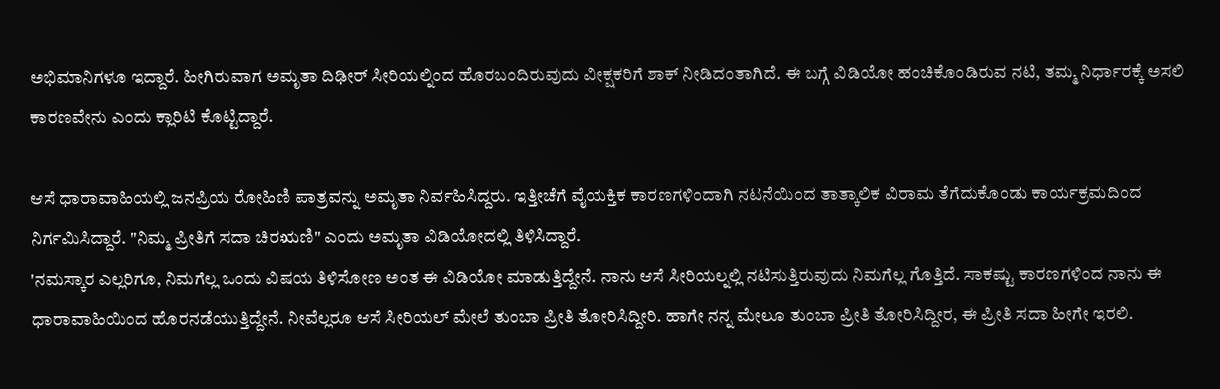ಅಭಿಮಾನಿಗಳೂ ಇದ್ದಾರೆ. ಹೀಗಿರುವಾಗ ಅಮೃತಾ ದಿಢೀರ್ ಸೀರಿಯಲ್ನಿಂದ ಹೊರಬಂದಿರುವುದು ವೀಕ್ಷಕರಿಗೆ ಶಾಕ್ ನೀಡಿದಂತಾಗಿದೆ. ಈ ಬಗ್ಗೆ ವಿಡಿಯೋ ಹಂಚಿಕೊಂಡಿರುವ ನಟಿ, ತಮ್ಮ ನಿರ್ಧಾರಕ್ಕೆ ಅಸಲಿ ಕಾರಣವೇನು ಎಂದು ಕ್ಲಾರಿಟಿ ಕೊಟ್ಟಿದ್ದಾರೆ.

ಆಸೆ ಧಾರಾವಾಹಿಯಲ್ಲಿ ಜನಪ್ರಿಯ ರೋಹಿಣಿ ಪಾತ್ರವನ್ನು ಅಮೃತಾ ನಿರ್ವಹಿಸಿದ್ದರು. ಇತ್ತೀಚೆಗೆ ವೈಯಕ್ತಿಕ ಕಾರಣಗಳಿಂದಾಗಿ ನಟನೆಯಿಂದ ತಾತ್ಕಾಲಿಕ ವಿರಾಮ ತೆಗೆದುಕೊಂಡು ಕಾರ್ಯಕ್ರಮದಿಂದ ನಿರ್ಗಮಿಸಿದ್ದಾರೆ. "ನಿಮ್ಮ ಪ್ರೀತಿಗೆ ಸದಾ ಚಿರಋಣಿ" ಎಂದು ಅಮೃತಾ ವಿಡಿಯೋದಲ್ಲಿ ತಿಳಿಸಿದ್ದಾರೆ.
'ನಮಸ್ಕಾರ ಎಲ್ಲರಿಗೂ, ನಿಮಗೆಲ್ಲ ಒಂದು ವಿಷಯ ತಿಳಿಸೋಣ ಅಂತ ಈ ವಿಡಿಯೋ ಮಾಡುತ್ತಿದ್ದೇನೆ. ನಾನು ಆಸೆ ಸೀರಿಯಲ್ನಲ್ಲಿ ನಟಿಸುತ್ತಿರುವುದು ನಿಮಗೆಲ್ಲ ಗೊತ್ತಿದೆ. ಸಾಕಷ್ಟು ಕಾರಣಗಳಿಂದ ನಾನು ಈ ಧಾರಾವಾಹಿಯಿಂದ ಹೊರನಡೆಯುತ್ತಿದ್ದೇನೆ. ನೀವೆಲ್ಲರೂ ಆಸೆ ಸೀರಿಯಲ್ ಮೇಲೆ ತುಂಬಾ ಪ್ರೀತಿ ತೋರಿಸಿದ್ದೀರಿ. ಹಾಗೇ ನನ್ನ ಮೇಲೂ ತುಂಬಾ ಪ್ರೀತಿ ತೋರಿಸಿದ್ದೀರ, ಈ ಪ್ರೀತಿ ಸದಾ ಹೀಗೇ ಇರಲಿ.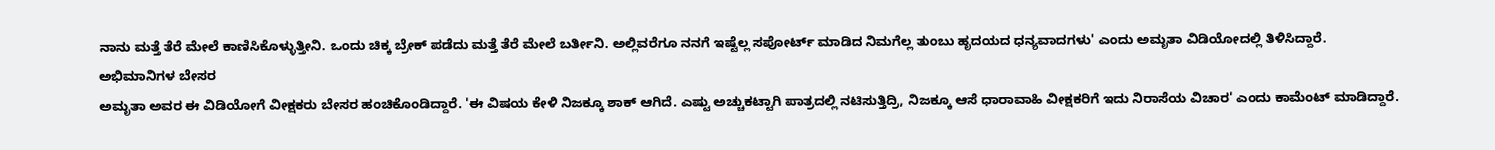ನಾನು ಮತ್ತೆ ತೆರೆ ಮೇಲೆ ಕಾಣಿಸಿಕೊಳ್ಳುತ್ತೀನಿ. ಒಂದು ಚಿಕ್ಕ ಬ್ರೇಕ್ ಪಡೆದು ಮತ್ತೆ ತೆರೆ ಮೇಲೆ ಬರ್ತೀನಿ. ಅಲ್ಲಿವರೆಗೂ ನನಗೆ ಇಷ್ಟೆಲ್ಲ ಸಪೋರ್ಟ್ ಮಾಡಿದ ನಿಮಗೆಲ್ಲ ತುಂಬು ಹೃದಯದ ಧನ್ಯವಾದಗಳು' ಎಂದು ಅಮೃತಾ ವಿಡಿಯೋದಲ್ಲಿ ತಿಳಿಸಿದ್ದಾರೆ.
ಅಭಿಮಾನಿಗಳ ಬೇಸರ
ಅಮೃತಾ ಅವರ ಈ ವಿಡಿಯೋಗೆ ವೀಕ್ಷಕರು ಬೇಸರ ಹಂಚಿಕೊಂಡಿದ್ದಾರೆ. 'ಈ ವಿಷಯ ಕೇಳಿ ನಿಜಕ್ಕೂ ಶಾಕ್ ಆಗಿದೆ. ಎಷ್ಟು ಅಚ್ಚುಕಟ್ಟಾಗಿ ಪಾತ್ರದಲ್ಲಿ ನಟಿಸುತ್ತಿದ್ರಿ, ನಿಜಕ್ಕೂ ಆಸೆ ಧಾರಾವಾಹಿ ವೀಕ್ಷಕರಿಗೆ ಇದು ನಿರಾಸೆಯ ವಿಚಾರ' ಎಂದು ಕಾಮೆಂಟ್ ಮಾಡಿದ್ದಾರೆ.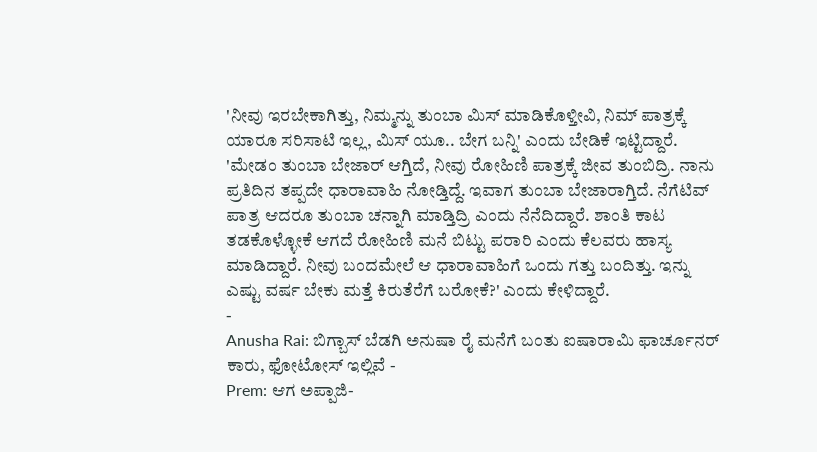'ನೀವು ಇರಬೇಕಾಗಿತ್ತು, ನಿಮ್ಮನ್ನು ತುಂಬಾ ಮಿಸ್ ಮಾಡಿಕೊಳ್ತೀವಿ, ನಿಮ್ ಪಾತ್ರಕ್ಕೆ ಯಾರೂ ಸರಿಸಾಟಿ ಇಲ್ಲ, ಮಿಸ್ ಯೂ.. ಬೇಗ ಬನ್ನಿ' ಎಂದು ಬೇಡಿಕೆ ಇಟ್ಟಿದ್ದಾರೆ.
'ಮೇಡಂ ತುಂಬಾ ಬೇಜಾರ್ ಆಗ್ತಿದೆ, ನೀವು ರೋಹಿಣಿ ಪಾತ್ರಕ್ಕೆ ಜೀವ ತುಂಬಿದ್ರಿ. ನಾನು ಪ್ರತಿದಿನ ತಪ್ಪದೇ ಧಾರಾವಾಹಿ ನೋಡ್ತಿದ್ದೆ. ಇವಾಗ ತುಂಬಾ ಬೇಜಾರಾಗ್ತಿದೆ. ನೆಗೆಟಿವ್ ಪಾತ್ರ ಆದರೂ ತುಂಬಾ ಚನ್ನಾಗಿ ಮಾಡ್ತಿದ್ರಿ ಎಂದು ನೆನೆದಿದ್ದಾರೆ. ಶಾಂತಿ ಕಾಟ ತಡಕೊಳ್ಳೋಕೆ ಆಗದೆ ರೋಹಿಣಿ ಮನೆ ಬಿಟ್ಟು ಪರಾರಿ ಎಂದು ಕೆಲವರು ಹಾಸ್ಯ ಮಾಡಿದ್ದಾರೆ. ನೀವು ಬಂದಮೇಲೆ ಆ ಧಾರಾವಾಹಿಗೆ ಒಂದು ಗತ್ತು ಬಂದಿತ್ತು. ಇನ್ನು ಎಷ್ಟು ವರ್ಷ ಬೇಕು ಮತ್ತೆ ಕಿರುತೆರೆಗೆ ಬರೋಕೆ?' ಎಂದು ಕೇಳಿದ್ದಾರೆ.
-
Anusha Rai: ಬಿಗ್ಬಾಸ್ ಬೆಡಗಿ ಅನುಷಾ ರೈ ಮನೆಗೆ ಬಂತು ಐಷಾರಾಮಿ ಫಾರ್ಚೂನರ್ ಕಾರು, ಫೋಟೋಸ್ ಇಲ್ಲಿವೆ -
Prem: ಆಗ ಅಪ್ಪಾಜಿ-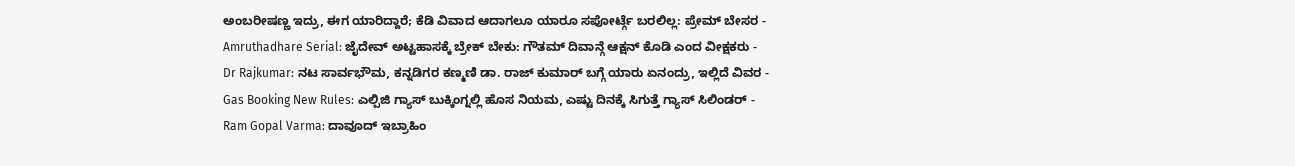ಅಂಬರೀಷಣ್ಣ ಇದ್ರು, ಈಗ ಯಾರಿದ್ದಾರೆ; ಕೆಡಿ ವಿವಾದ ಆದಾಗಲೂ ಯಾರೂ ಸಪೋರ್ಟ್ಗೆ ಬರಲಿಲ್ಲ: ಪ್ರೇಮ್ ಬೇಸರ -
Amruthadhare Serial: ಜೈದೇವ್ ಅಟ್ಟಹಾಸಕ್ಕೆ ಬ್ರೇಕ್ ಬೇಕು: ಗೌತಮ್ ದಿವಾನ್ಗೆ ಆಕ್ಷನ್ ಕೊಡಿ ಎಂದ ವೀಕ್ಷಕರು -
Dr Rajkumar: ನಟ ಸಾರ್ವಭೌಮ, ಕನ್ನಡಿಗರ ಕಣ್ಮಣಿ ಡಾ. ರಾಜ್ ಕುಮಾರ್ ಬಗ್ಗೆ ಯಾರು ಏನಂದ್ರು, ಇಲ್ಲಿದೆ ವಿವರ -
Gas Booking New Rules: ಎಲ್ಪಿಜಿ ಗ್ಯಾಸ್ ಬುಕ್ಕಿಂಗ್ನಲ್ಲಿ ಹೊಸ ನಿಯಮ, ಎಷ್ಟು ದಿನಕ್ಕೆ ಸಿಗುತ್ತೆ ಗ್ಯಾಸ್ ಸಿಲಿಂಡರ್ -
Ram Gopal Varma: ದಾವೂದ್ ಇಬ್ರಾಹಿಂ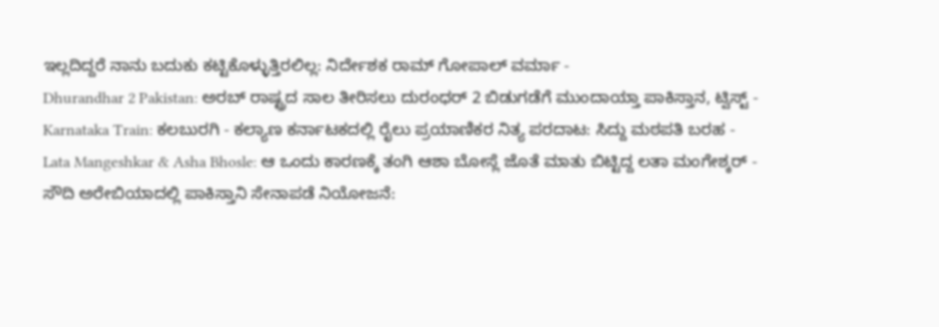ಇಲ್ಲದಿದ್ದರೆ ನಾನು ಬದುಕು ಕಟ್ಟಿಕೊಳ್ಳುತ್ತಿರಲಿಲ್ಲ: ನಿರ್ದೇಶಕ ರಾಮ್ ಗೋಪಾಲ್ ವರ್ಮಾ -
Dhurandhar 2 Pakistan: ಅರಬ್ ರಾಷ್ಟ್ರದ ಸಾಲ ತೀರಿಸಲು ದುರಂಧರ್ 2 ಬಿಡುಗಡೆಗೆ ಮುಂದಾಯ್ತಾ ಪಾಕಿಸ್ತಾನ, ಟ್ವಿಸ್ಟ್ -
Karnataka Train: ಕಲಬುರಗಿ - ಕಲ್ಯಾಣ ಕರ್ನಾಟಕದಲ್ಲಿ ರೈಲು ಪ್ರಯಾಣಿಕರ ನಿತ್ಯ ಪರದಾಟ: ಸಿದ್ದು ಮಠಪತಿ ಬರಹ -
Lata Mangeshkar & Asha Bhosle: ಆ ಒಂದು ಕಾರಣಕ್ಕೆ ತಂಗಿ ಆಶಾ ಬೋಸ್ಲೆ ಜೊತೆ ಮಾತು ಬಿಟ್ಟಿದ್ದ ಲತಾ ಮಂಗೇಶ್ಕರ್ -
ಸೌದಿ ಅರೇಬಿಯಾದಲ್ಲಿ ಪಾಕಿಸ್ತಾನಿ ಸೇನಾಪಡೆ ನಿಯೋಜನೆ: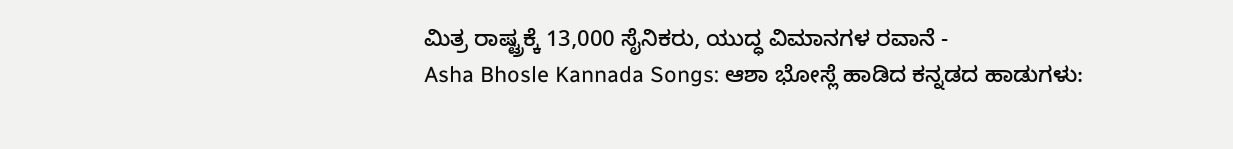ಮಿತ್ರ ರಾಷ್ಟ್ರಕ್ಕೆ 13,000 ಸೈನಿಕರು, ಯುದ್ಧ ವಿಮಾನಗಳ ರವಾನೆ -
Asha Bhosle Kannada Songs: ಆಶಾ ಭೋಸ್ಲೆ ಹಾಡಿದ ಕನ್ನಡದ ಹಾಡುಗಳು: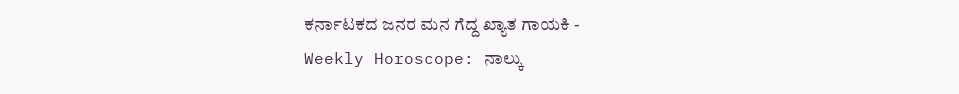ಕರ್ನಾಟಕದ ಜನರ ಮನ ಗೆದ್ದ ಖ್ಯಾತ ಗಾಯಕಿ -
Weekly Horoscope: ನಾಲ್ಕು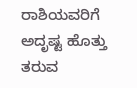ರಾಶಿಯವರಿಗೆ ಅದೃಷ್ಟ ಹೊತ್ತು ತರುವ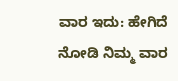ವಾರ ಇದು: ಹೇಗಿದೆ ನೋಡಿ ನಿಮ್ಮ ವಾರ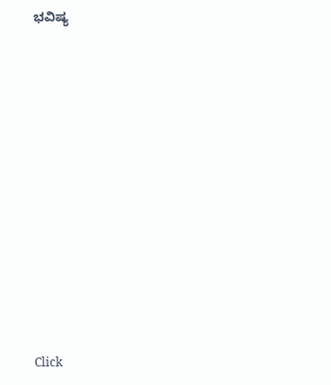ಭವಿಷ್ಯ












Click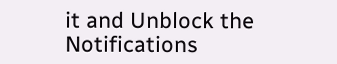it and Unblock the Notifications